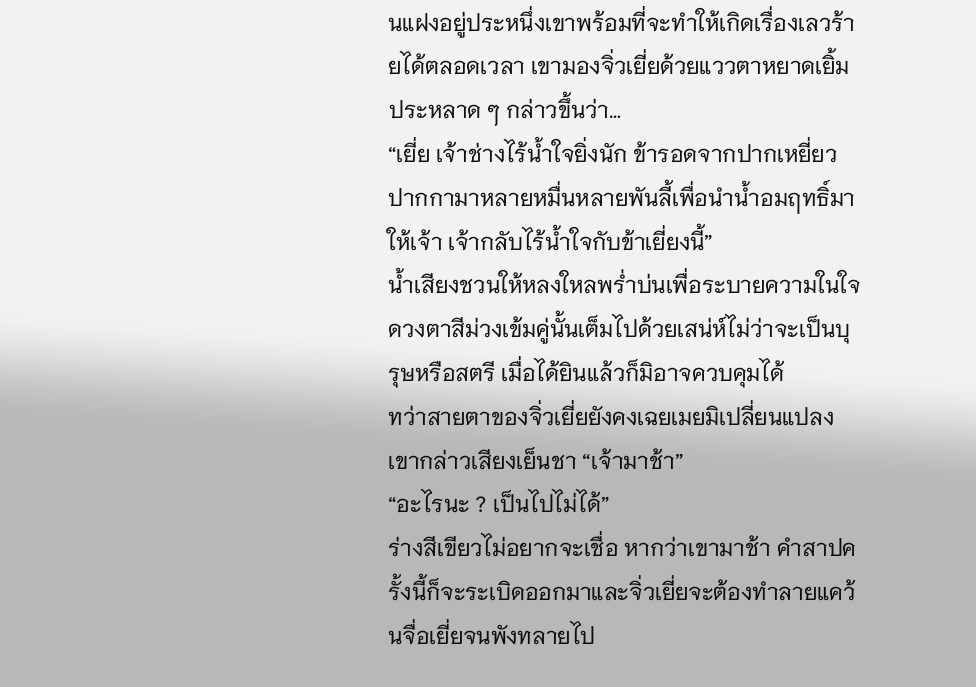นแฝงอยู่ประหนึ่งเขาพร้อมที่จะทำให้เกิดเรื่องเลวร้ายได้ตลอดเวลา เขามองจิ่วเยี่ยด้วยแววตาหยาดเยิ้มประหลาด ๆ กล่าวขึ้นว่า…
“เยี่ย เจ้าช่างไร้น้ำใจยิ่งนัก ข้ารอดจากปากเหยี่ยวปากกามาหลายหมื่นหลายพันลี้เพื่อนำน้ำอมฤทธิ์มาให้เจ้า เจ้ากลับไร้น้ำใจกับข้าเยี่ยงนี้”
น้ำเสียงชวนให้หลงใหลพร่ำบ่นเพื่อระบายความในใจ ดวงตาสีม่วงเข้มคู่นั้นเต็มไปด้วยเสน่ห์ไม่ว่าจะเป็นบุรุษหรือสตรี เมื่อได้ยินแล้วก็มิอาจควบคุมได้
ทว่าสายตาของจิ่วเยี่ยยังคงเฉยเมยมิเปลี่ยนแปลง เขากล่าวเสียงเย็นชา “เจ้ามาช้า”
“อะไรนะ ? เป็นไปไม่ได้”
ร่างสีเขียวไม่อยากจะเชื่อ หากว่าเขามาช้า คำสาปครั้งนี้ก็จะระเบิดออกมาและจิ่วเยี่ยจะต้องทำลายแคว้นจื่อเยี่ยจนพังทลายไป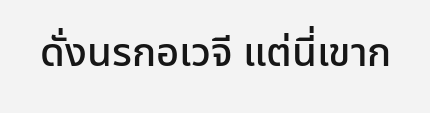ดั่งนรกอเวจี แต่นี่เขาก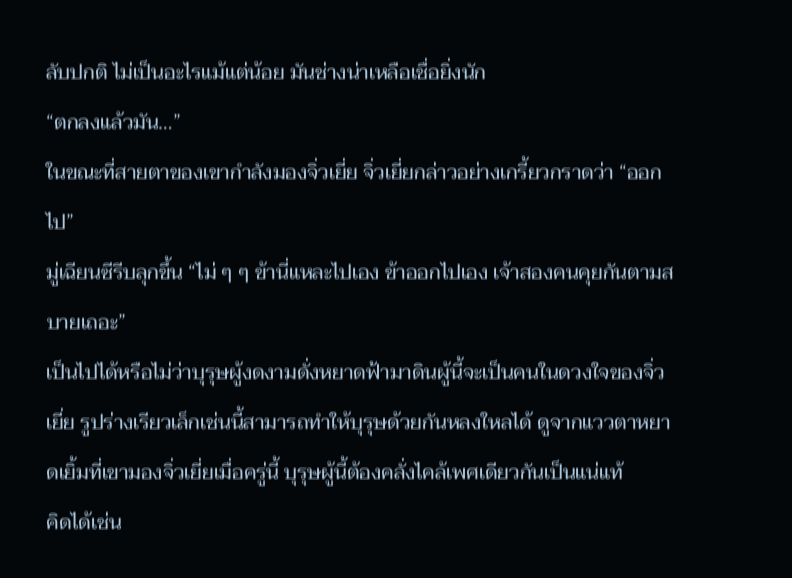ลับปกติ ไม่เป็นอะไรแม้แต่น้อย มันช่างน่าเหลือเชื่อยิ่งนัก
“ตกลงแล้วมัน…”
ในขณะที่สายตาของเขากำลังมองจิ่วเยี่ย จิ่วเยี่ยกล่าวอย่างเกรี้ยวกราดว่า “ออกไป”
มู่เฉียนซีรีบลุกขึ้น “ไม่ ๆ ๆ ข้านี่แหละไปเอง ข้าออกไปเอง เจ้าสองคนคุยกันตามสบายเถอะ”
เป็นไปได้หรือไม่ว่าบุรุษผู้งดงามดั่งหยาดฟ้ามาดินผู้นี้จะเป็นคนในดวงใจของจิ่วเยี่ย รูปร่างเรียวเล็กเช่นนี้สามารถทำให้บุรุษด้วยกันหลงใหลได้ ดูจากแววตาหยาดเยิ้มที่เขามองจิ่วเยี่ยเมื่อครู่นี้ บุรุษผู้นี้ต้องคลั่งไคล้เพศเดียวกันเป็นแน่แท้
คิดได้เช่น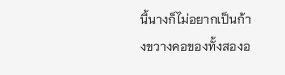นี้นางก็ไม่อยากเป็นก้างขวางคอของทั้งสองอ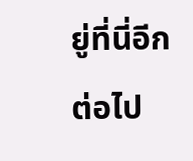ยู่ที่นี่อีกต่อไป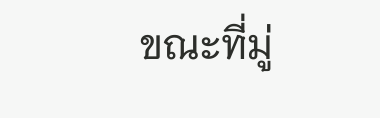ขณะที่มู่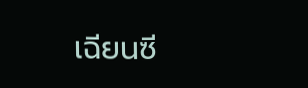เฉียนซี